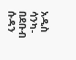አዲስ ሳንካ- በደቡብ ሱዳን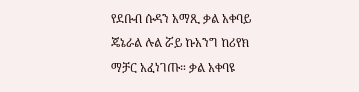የደቡብ ሱዳን አማጺ ቃል አቀባይ ጄኔራል ሉል ሯይ ኩአንግ ከሪየክ ማቻር አፈነገጡ። ቃል አቀባዩ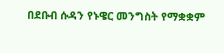በደቡብ ሱዳን የኑዌር መንግስት የማቋቋም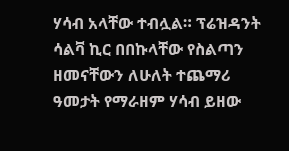ሃሳብ አላቸው ተብሏል። ፕሬዝዳንት ሳልቫ ኪር በበኩላቸው የስልጣን ዘመናቸውን ለሁለት ተጨማሪ ዓመታት የማራዘም ሃሳብ ይዘው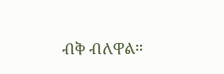ብቅ ብለዋል።